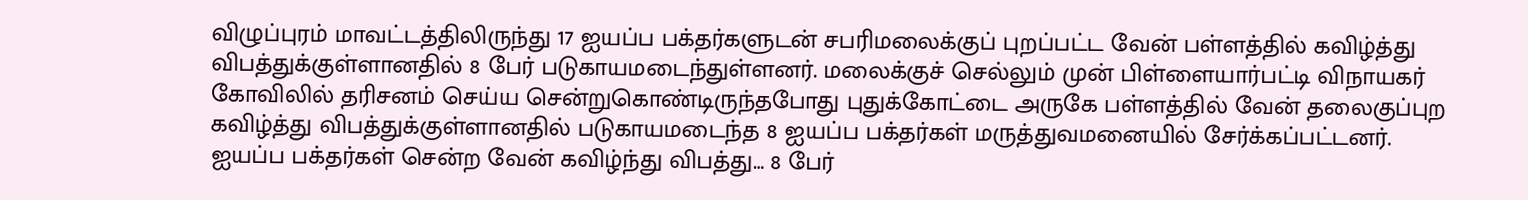விழுப்புரம் மாவட்டத்திலிருந்து 17 ஐயப்ப பக்தர்களுடன் சபரிமலைக்குப் புறப்பட்ட வேன் பள்ளத்தில் கவிழ்த்து விபத்துக்குள்ளானதில் 8 பேர் படுகாயமடைந்துள்ளனர். மலைக்குச் செல்லும் முன் பிள்ளையார்பட்டி விநாயகர் கோவிலில் தரிசனம் செய்ய சென்றுகொண்டிருந்தபோது புதுக்கோட்டை அருகே பள்ளத்தில் வேன் தலைகுப்புற கவிழ்த்து விபத்துக்குள்ளானதில் படுகாயமடைந்த 8 ஐயப்ப பக்தர்கள் மருத்துவமனையில் சேர்க்கப்பட்டனர்.
ஐயப்ப பக்தர்கள் சென்ற வேன் கவிழ்ந்து விபத்து… 8 பேர்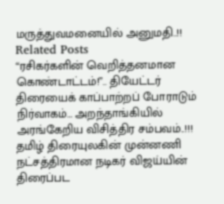மருத்துவமனையில் அனுமதி..!!
Related Posts
“ரசிகர்களின் வெறித்தனமான கொண்டாட்டம்!”.. தியேட்டர் திரையைக் காப்பாற்றப் போராடும் நிர்வாகம்… அறந்தாங்கியில் அரங்கேறிய விசித்திர சம்பவம்..!!!
தமிழ் திரையுலகின் முன்னணி நட்சத்திரமான நடிகர் விஜய்யின் திரைப்பட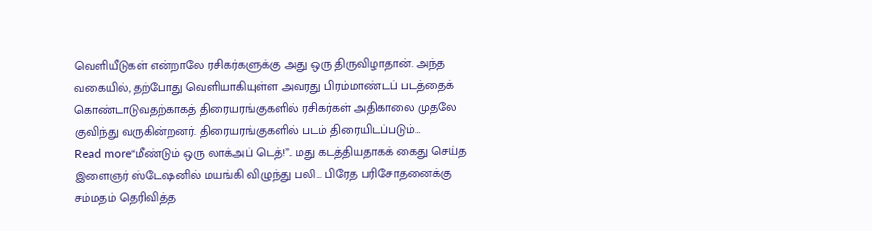வெளியீடுகள் என்றாலே ரசிகர்களுக்கு அது ஒரு திருவிழாதான். அந்த வகையில், தற்போது வெளியாகியுள்ள அவரது பிரம்மாண்டப் படத்தைக் கொண்டாடுவதற்காகத் திரையரங்குகளில் ரசிகர்கள் அதிகாலை முதலே குவிந்து வருகின்றனர். திரையரங்குகளில் படம் திரையிடப்படும்…
Read more“மீண்டும் ஒரு லாக்அப் டெத்!”.. மது கடத்தியதாகக் கைது செய்த இளைஞர் ஸ்டேஷனில் மயங்கி விழுந்து பலி… பிரேத பரிசோதனைக்கு சம்மதம் தெரிவித்த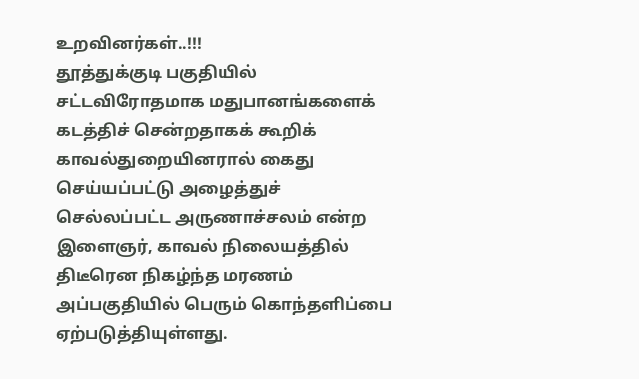உறவினர்கள்..!!!
தூத்துக்குடி பகுதியில் சட்டவிரோதமாக மதுபானங்களைக் கடத்திச் சென்றதாகக் கூறிக் காவல்துறையினரால் கைது செய்யப்பட்டு அழைத்துச் செல்லப்பட்ட அருணாச்சலம் என்ற இளைஞர், காவல் நிலையத்தில் திடீரென நிகழ்ந்த மரணம் அப்பகுதியில் பெரும் கொந்தளிப்பை ஏற்படுத்தியுள்ளது.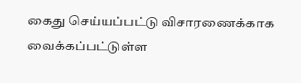கைது செய்யப்பட்டு விசாரணைக்காக வைக்கப்பட்டுள்ள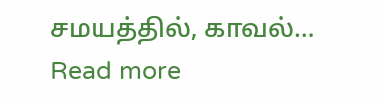சமயத்தில், காவல்…
Read more